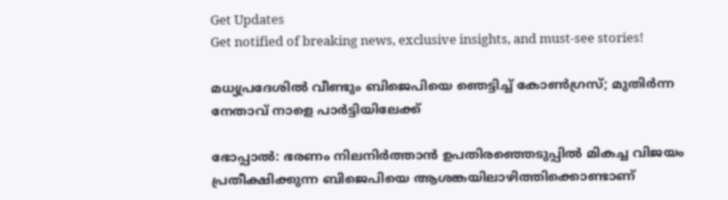Get Updates
Get notified of breaking news, exclusive insights, and must-see stories!

മധ്യപ്രദേശില്‍ വീണ്ടും ബിജെപിയെ ഞെട്ടിച്ച് കോണ്‍ഗ്രസ്; മുതിര്‍ന്ന നേതാവ് നാളെ പാര്‍ട്ടിയിലേക്ക്

ഭോപ്പാല്‍: ഭരണം നിലനിര്‍ത്താന്‍ ഉപതിരഞ്ഞെടുപ്പില്‍ മികച്ച വിജയം പ്രതീക്ഷിക്കുന്ന ബിജെപിയെ ആശങ്കയിലാഴിത്തിക്കൊണ്ടാണ്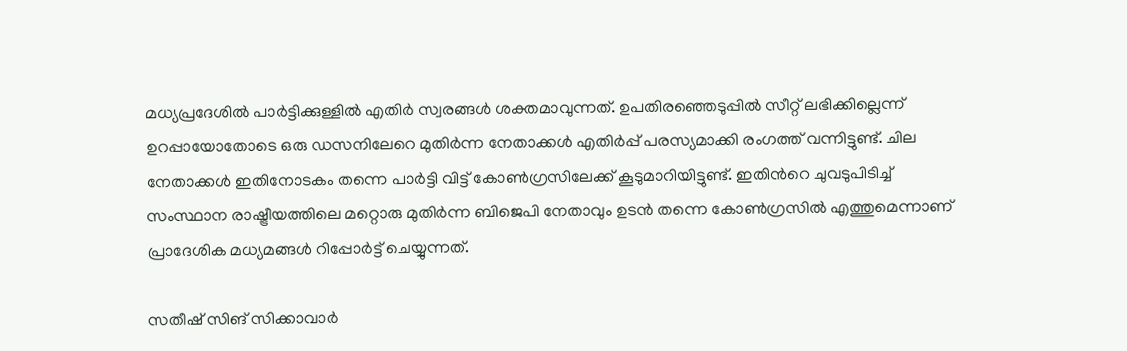മധ്യപ്രദേശില്‍ പാര്‍ട്ടിക്കുള്ളില്‍ എതിര്‍ സ്വരങ്ങള്‍ ശക്തമാവുന്നത്. ഉപതിരഞ്ഞെടുപ്പില്‍ സീറ്റ് ലഭിക്കില്ലെന്ന് ഉറപ്പായോതോടെ ഒരു ഡസനിലേറെ മുതിര്‍ന്ന നേതാക്കള്‍ എതിര്‍പ്പ് പരസ്യമാക്കി രംഗത്ത് വന്നിട്ടുണ്ട്. ചില നേതാക്കള്‍ ഇതിനോടകം തന്നെ പാര്‍ട്ടി വിട്ട് കോണ്‍ഗ്രസിലേക്ക് കൂടുമാറിയിട്ടുണ്ട്. ഇതിന്‍റെ ചുവടുപിടിച്ച് സംസ്ഥാന രാഷ്ട്രീയത്തിലെ മറ്റൊരു മുതിര്‍ന്ന ബിജെപി നേതാവും ഉടന്‍ തന്നെ കോണ്‍ഗ്രസില്‍ എത്തുമെന്നാണ് പ്രാദേശിക മധ്യമങ്ങള്‍ റിപ്പോര്‍ട്ട് ചെയ്യുന്നത്.

സതീഷ് സിങ് സിക്കാവാര്‍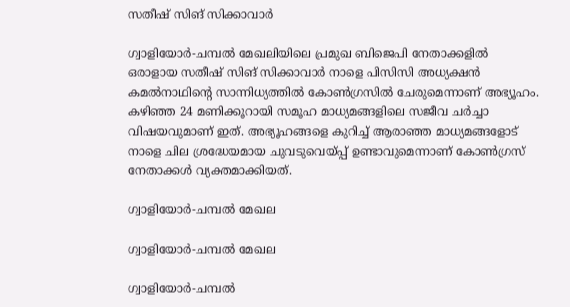സതീഷ് സിങ് സിക്കാവാര്‍

ഗ്വാളിയോര്‍-ചമ്പല്‍ മേഖലിയിലെ പ്രമുഖ ബിജെപി നേതാക്കളില്‍ ഒരാളായ സതീഷ് സിങ് സിക്കാവാര്‍ നാളെ പിസിസി അധ്യക്ഷന്‍ കമല്‍നാഥിന്‍റെ സാന്നിധ്യത്തില്‍ കോണ്‍ഗ്രസില്‍ ചേരുമെന്നാണ് അഭ്യൂഹം. കഴിഞ്ഞ 24 മണിക്കൂറായി സമൂഹ മാധ്യമങ്ങളിലെ സജീവ ചര്‍ച്ചാ വിഷയവുമാണ് ഇത്. അഭ്യൂഹങ്ങളെ കുറിച്ച് ആരാഞ്ഞ മാധ്യമങ്ങളോട് നാളെ ചില ശ്രദ്ധേയമായ ചുവടുവെയ്പ്പ് ഉണ്ടാവുമെന്നാണ് കോണ്‍ഗ്രസ് നേതാക്കള്‍ വ്യക്തമാക്കിയത്.

ഗ്വാളിയോര്‍-ചമ്പല്‍ മേഖല

ഗ്വാളിയോര്‍-ചമ്പല്‍ മേഖല

ഗ്വാളിയോര്‍-ചമ്പല്‍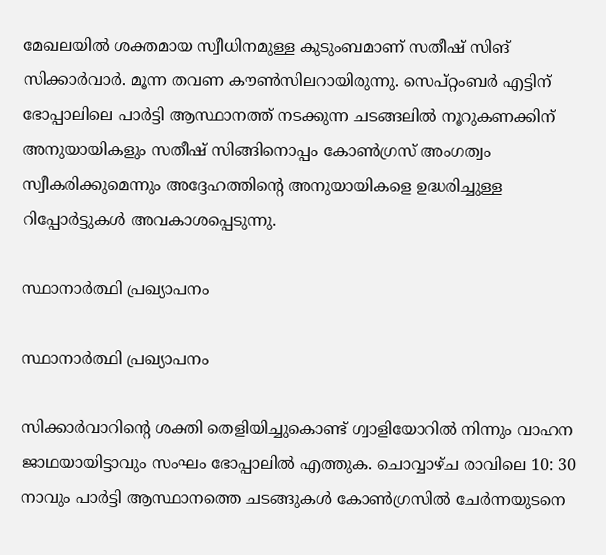മേഖലയില്‍ ശക്തമായ സ്വീധിനമുള്ള കുടുംബമാണ് സതീഷ് സിങ് സിക്കാര്‍വാര്‍. മൂന്ന തവണ കൗണ്‍സിലറായിരുന്നു. സെപ്റ്റംബർ എട്ടിന് ഭോപ്പാലിലെ പാര്‍ട്ടി ആസ്ഥാനത്ത് നടക്കുന്ന ചടങ്ങലില്‍ നൂറുകണക്കിന് അനുയായികളും സതീഷ് സിങ്ങിനൊപ്പം കോണ്‍ഗ്രസ് അംഗത്വം സ്വീകരിക്കുമെന്നും അദ്ദേഹത്തിന്‍റെ അനുയായികളെ ഉദ്ധരിച്ചുള്ള റിപ്പോര്‍ട്ടുകള്‍ അവകാശപ്പെടുന്നു.

സ്ഥാനാര്‍ത്ഥി പ്രഖ്യാപനം

സ്ഥാനാര്‍ത്ഥി പ്രഖ്യാപനം

സിക്കാര്‍വാറിന്‍റെ ശക്തി തെളിയിച്ചുകൊണ്ട് ഗ്വാളിയോറില്‍ നിന്നും വാഹന ജാഥയായിട്ടാവും സംഘം ഭോപ്പാലില്‍ എത്തുക. ചൊവ്വാഴ്ച രാവിലെ 10: 30 നാവും പാര്‍ട്ടി ആസ്ഥാനത്തെ ചടങ്ങുകള്‍ കോണ്‍ഗ്രസില്‍ ചേർന്നയുടനെ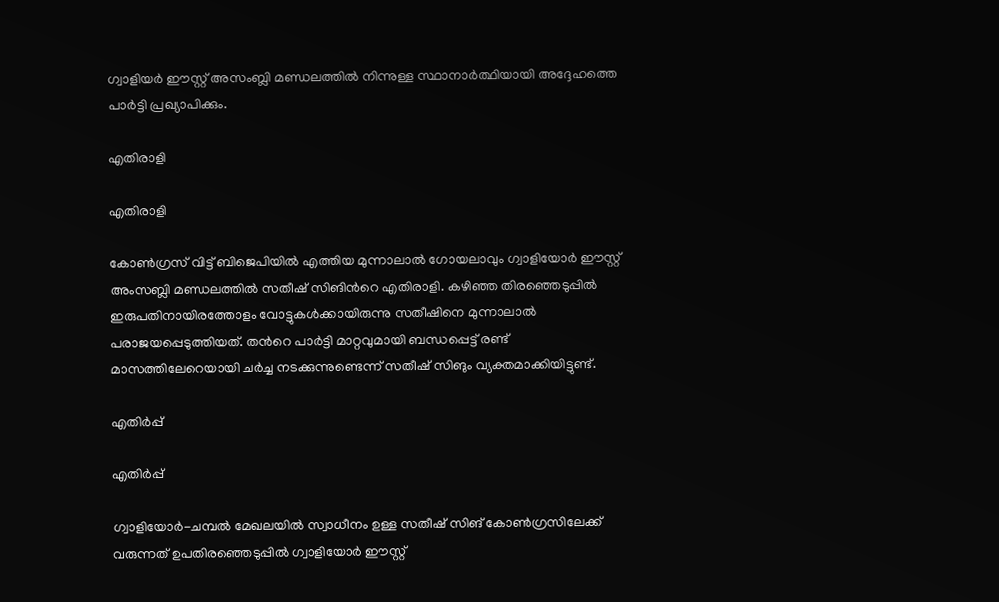ഗ്വാളിയർ ഈസ്റ്റ് അസംബ്ലി മണ്ഡലത്തില്‍ നിന്നുള്ള സ്ഥാനാര്‍ത്ഥിയായി അദ്ദേഹത്തെ പാര്‍ട്ടി പ്രഖ്യാപിക്കും.

എതിരാളി

എതിരാളി

കോണ്‍ഗ്രസ് വിട്ട് ബിജെപിയില്‍ എത്തിയ മുന്നാലാല്‍ ഗോയലാവും ഗ്വാളിയോര്‍ ഈസ്റ്റ് അംസബ്ലി മണ്ഡലത്തില്‍ സതീഷ് സിങിന്‍റെ എതിരാളി. കഴിഞ്ഞ തിരഞ്ഞെടുപ്പില്‍ ഇരുപതിനായിരത്തോളം വോട്ടുകള്‍ക്കായിരുന്നു സതീഷിനെ മുന്നാലാല്‍ പരാജയപ്പെടുത്തിയത്. തന്‍റെ പാര്‍ട്ടി മാറ്റവുമായി ബന്ധപ്പെട്ട് രണ്ട് മാസത്തിലേറെയായി ചര്‍ച്ച നടക്കുന്നുണ്ടെന്ന് സതീഷ് സിങും വ്യക്തമാക്കിയിട്ടുണ്ട്.

എതിര്‍പ്പ്

എതിര്‍പ്പ്

ഗ്വാളിയോര്‍-ചമ്പല്‍ മേഖലയില്‍ സ്വാധീനം ഉള്ള സതീഷ് സിങ് കോണ്‍ഗ്രസിലേക്ക് വരുന്നത് ഉപതിരഞ്ഞെടുപ്പില്‍ ഗ്വാളിയോര്‍ ഈസ്റ്റ്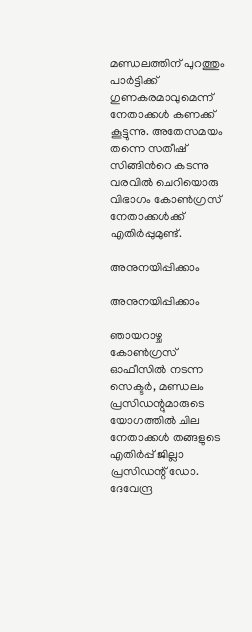മണ്ഡലത്തിന് പുറത്തും പാര്‍ട്ടിക്ക് ഗുണകരമാവുമെന്ന് നേതാക്കള്‍ കണക്ക് കൂട്ടുന്നു. അതേസമയം തന്നെ സതീഷ് സിങ്ങിന്‍റെ കടന്നു വരവില്‍ ചെറിയൊരു വിഭാഗം കോണ്‍ഗ്രസ് നേതാക്കള്‍ക്ക് എതിര്‍പ്പുമുണ്ട്.

അനുനയിപ്പിക്കാം

അനുനയിപ്പിക്കാം

ഞായറാഴ്ച കോൺഗ്രസ് ഓഫീസിൽ നടന്ന സെക്ടർ, മണ്ഡലം പ്രസിഡന്റുമാരുടെ യോഗത്തിൽ ചില നേതാക്കൾ തങ്ങളുടെ എതിര്‍പ്പ് ജില്ലാ പ്രസിഡന്റ് ഡോ. ദേവേന്ദ്ര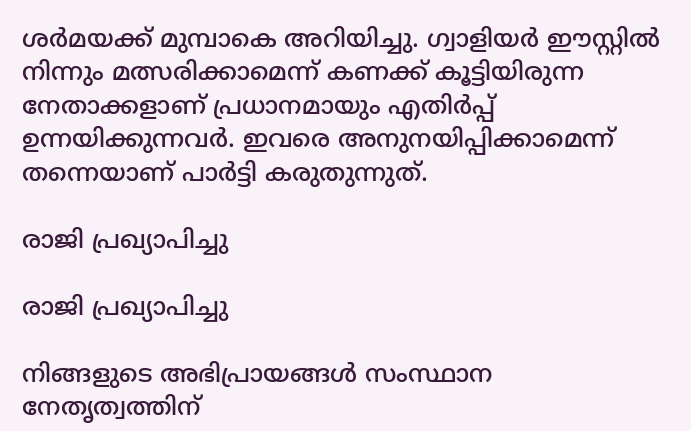ശർമയക്ക് മുമ്പാകെ അറിയിച്ചു. ഗ്വാളിയർ ഈസ്റ്റിൽ നിന്നും മത്സരിക്കാമെന്ന് കണക്ക് കൂട്ടിയിരുന്ന നേതാക്കളാണ് പ്രധാനമായും എതിര്‍പ്പ് ഉന്നയിക്കുന്നവര്‍. ഇവരെ അനുനയിപ്പിക്കാമെന്ന് തന്നെയാണ് പാര്‍ട്ടി കരുതുന്നുത്.

രാജി പ്രഖ്യാപിച്ചു

രാജി പ്രഖ്യാപിച്ചു

നിങ്ങളുടെ അഭിപ്രായങ്ങള്‍ സംസ്ഥാന നേതൃത്വത്തിന്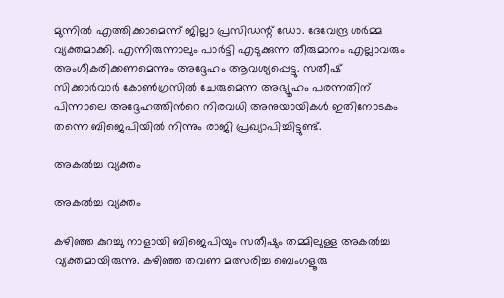മുന്നില്‍ എത്തിക്കാമെന്ന് ജില്ലാ പ്രസിഡന്റ് ഡോ. ദേവേന്ദ്ര ശർമ്മ വ്യക്തമാക്കി. എന്നിരുന്നാലും പാര്‍ട്ടി എടുക്കുന്ന തീരുമാനം എല്ലാവരും അംഗീകരിക്കണമെന്നും അദ്ദേഹം ആവശ്യപ്പെട്ടു. സതീഷ് സിക്കാര്‍വാര്‍ കോണ്‍ഗ്രസില്‍ ചേരുമെന്ന അഭ്യൂഹം പരന്നതിന് പിന്നാലെ അദ്ദേഹത്തിന്‍റെ നിരവധി അനുയായികള്‍ ഇതിനോടകം തന്നെ ബിജെപിയില്‍ നിന്നും രാജി പ്രഖ്യാപിച്ചിട്ടുണ്ട്.

അകല്‍ച്ച വ്യക്തം

അകല്‍ച്ച വ്യക്തം

കഴിഞ്ഞ കുറച്ചു നാളായി ബിജെപിയും സതീഷും തമ്മിലുള്ള അകല്‍ച്ച വ്യക്തമായിരുന്നു. കഴിഞ്ഞ തവണ മത്സരിച്ച ബെംഗളൂരു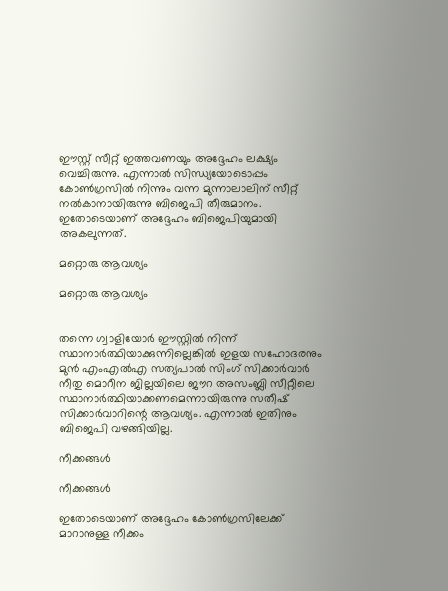ഈസ്റ്റ് സീറ്റ് ഇത്തവണയും അദ്ദേഹം ലക്ഷ്യം വെച്ചിരുന്നു. എന്നാല്‍ സിന്ധ്യയോടൊപ്പം കോണ്‍ഗ്രസില്‍ നിന്നും വന്ന മുന്നാലാലിന് സീറ്റ് നല്‍കാനായിരുന്നു ബിജെപി തീരുമാനം. ഇതോടെയാണ് അദ്ദേഹം ബിജെപിയുമായി അകലുന്നത്.

മറ്റൊരു ആവശ്യം

മറ്റൊരു ആവശ്യം


തന്നെ ഗ്വാളിയോർ ഈസ്റ്റിൽ നിന്ന് സ്ഥാനാർത്ഥിയാക്കുന്നില്ലെങ്കിൽ ഇളയ സഹോദരനും മുൻ എം‌എൽ‌എ സത്യപാൽ സിംഗ് സിക്കാർവാർ നീതു മൊറീന ജില്ലയിലെ ജൗറ അസംബ്ലി സീറ്റീലെ സ്ഥാനാർത്ഥിയാക്കണമെന്നായിരുന്നു സതീഷ് സിക്കാർവാറിന്റെ ആവശ്യം. എന്നാല്‍ ഇതിനും ബിജെപി വഴങ്ങിയില്ല.

നീക്കങ്ങള്‍

നീക്കങ്ങള്‍

ഇതോടെയാണ് അദ്ദേഹം കോണ്‍ഗ്രസിലേക്ക് മാറാനുള്ള നീക്കം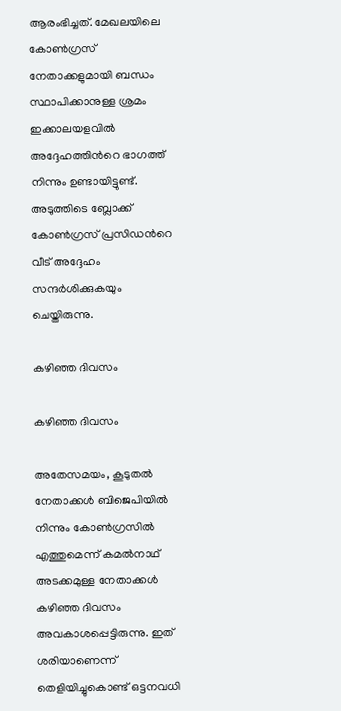ആരംഭിച്ചത്. മേഖലയിലെ കോണ്‍ഗ്രസ് നേതാക്കളുമായി ബന്ധം സ്ഥാപിക്കാനുള്ള ശ്രമം ഇക്കാലയളവില്‍ അദ്ദേഹത്തിന്‍റെ ഭാഗത്ത് നിന്നും ഉണ്ടായിട്ടുണ്ട്. അടുത്തിടെ ബ്ലോക്ക് കോണ്‍ഗ്രസ് പ്രസിഡന്‍റെ വീട് അദ്ദേഹം സന്ദര്‍ശിക്കുകയും ചെയ്തിരുന്നു.

കഴിഞ്ഞ ദിവസം

കഴിഞ്ഞ ദിവസം

അതേസമയം, കൂടുതല്‍ നേതാക്കള്‍ ബിജെപിയില്‍ നിന്നും കോണ്‍ഗ്രസില്‍ എത്തുമെന്ന് കമല്‍നാഥ് അടക്കമുള്ള നേതാക്കള്‍ കഴിഞ്ഞ ദിവസം അവകാശപ്പെട്ടിരുന്നു. ഇത് ശരിയാണെന്ന് തെളിയിച്ചുകൊണ്ട് ഒട്ടനവധി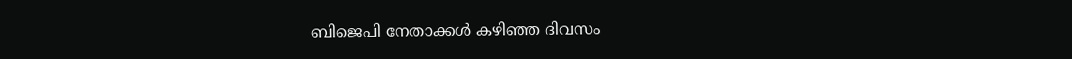ബിജെപി നേതാക്കള്‍ കഴിഞ്ഞ ദിവസം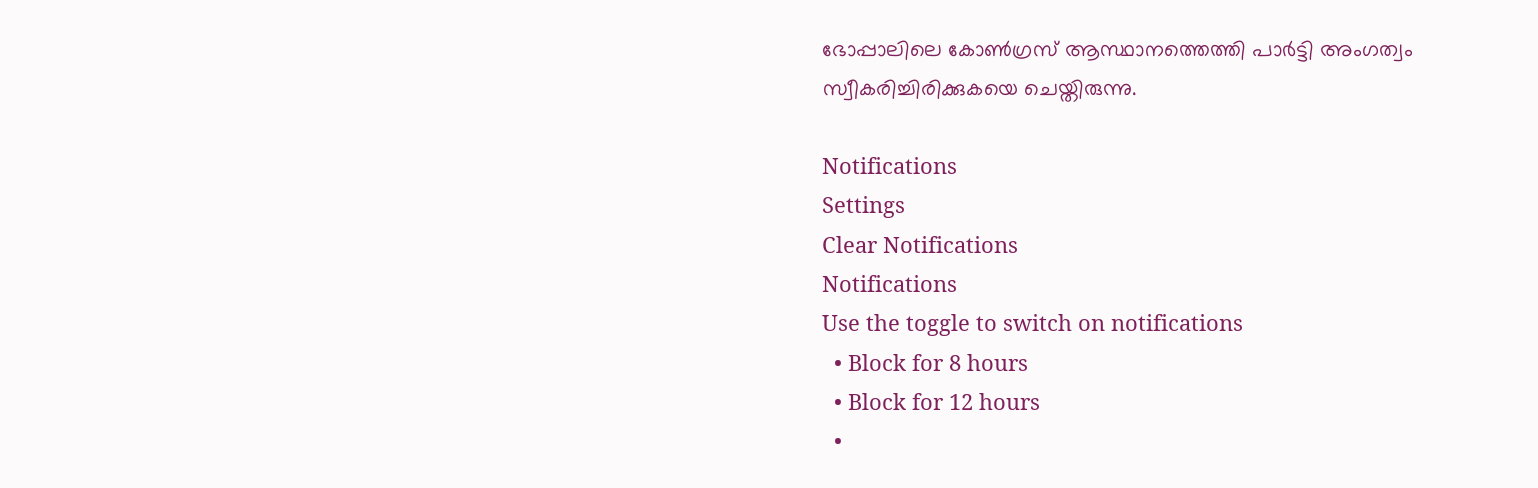ഭോപ്പാലിലെ കോണ്‍ഗ്രസ് ആസ്ഥാനത്തെത്തി പാര്‍ട്ടി അംഗത്വം സ്വീകരിച്ചിരിക്കുകയെ ചെയ്തിരുന്നു.

Notifications
Settings
Clear Notifications
Notifications
Use the toggle to switch on notifications
  • Block for 8 hours
  • Block for 12 hours
  •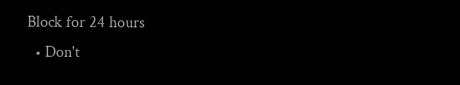Block for 24 hours
  • Don't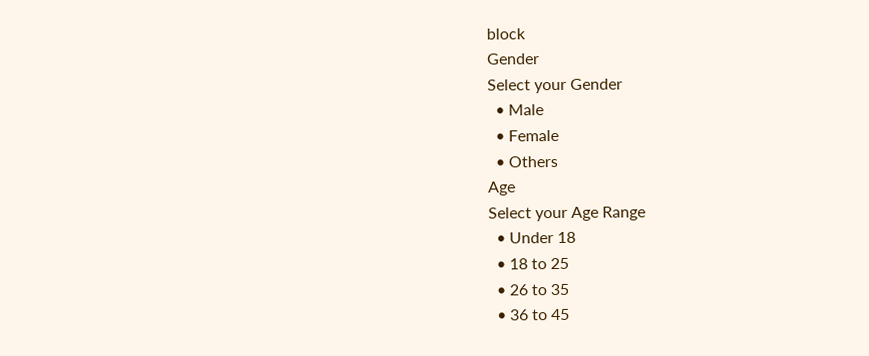block
Gender
Select your Gender
  • Male
  • Female
  • Others
Age
Select your Age Range
  • Under 18
  • 18 to 25
  • 26 to 35
  • 36 to 45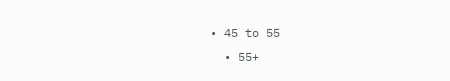• 45 to 55
  • 55+